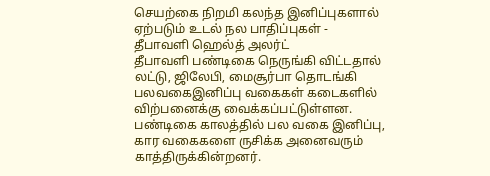செயற்கை நிறமி கலந்த இனிப்புகளால் ஏற்படும் உடல் நல பாதிப்புகள் - தீபாவளி ஹெல்த் அலர்ட்
தீபாவளி பண்டிகை நெருங்கி விட்டதால் லட்டு, ஜிலேபி, மைசூர்பா தொடங்கி பலவகைஇனிப்பு வகைகள் கடைகளில் விற்பனைக்கு வைக்கப்பட்டுள்ளன. பண்டிகை காலத்தில் பல வகை இனிப்பு, கார வகைகளை ருசிக்க அனைவரும் காத்திருக்கின்றனர்.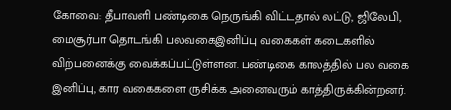கோவை: தீபாவளி பண்டிகை நெருங்கி விட்டதால் லட்டு, ஜிலேபி, மைசூர்பா தொடங்கி பலவகைஇனிப்பு வகைகள் கடைகளில் விற்பனைக்கு வைக்கப்பட்டுள்ளன. பண்டிகை காலத்தில் பல வகை இனிப்பு, கார வகைகளை ருசிக்க அனைவரும் காத்திருக்கின்றனர்.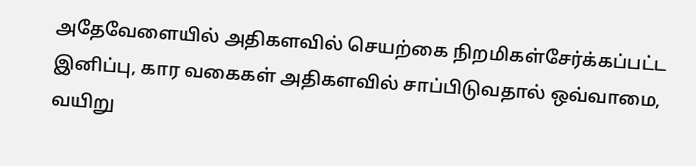அதேவேளையில் அதிகளவில் செயற்கை நிறமிகள்சேர்க்கப்பட்ட இனிப்பு, கார வகைகள் அதிகளவில் சாப்பிடுவதால் ஒவ்வாமை, வயிறு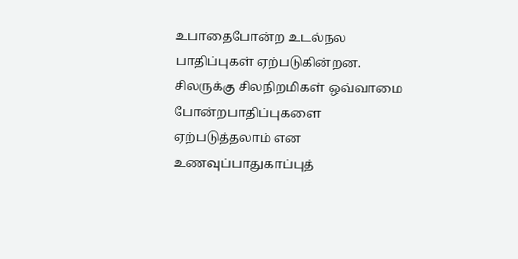உபாதைபோன்ற உடல்நல பாதிப்புகள் ஏற்படுகின்றன. சிலருக்கு சிலநிறமிகள் ஒவ்வாமை போன்றபாதிப்புகளை ஏற்படுத்தலாம் என உணவுப்பாதுகாப்புத்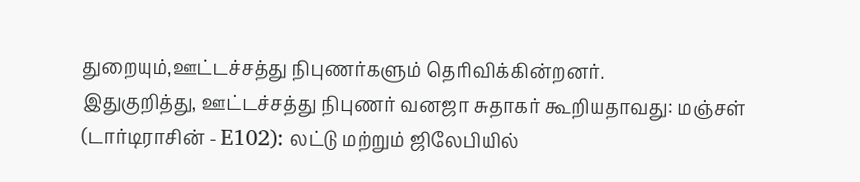துறையும்,ஊட்டச்சத்து நிபுணர்களும் தெரிவிக்கின்றனர்.
இதுகுறித்து, ஊட்டச்சத்து நிபுணர் வனஜா சுதாகர் கூறியதாவது: மஞ்சள் (டார்டிராசின் - E102): லட்டு மற்றும் ஜிலேபியில்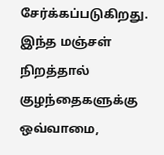சேர்க்கப்படுகிறது. இந்த மஞ்சள் நிறத்தால் குழந்தைகளுக்கு ஒவ்வாமை,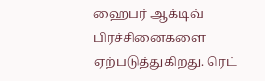ஹைபர் ஆக்டிவ் பிரச்சினைகளை ஏற்படுத்துகிறது. ரெட்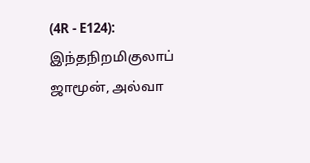(4R - E124): இந்தநிறமிகுலாப் ஜாமூன், அல்வா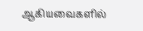ஆகியவைகளில்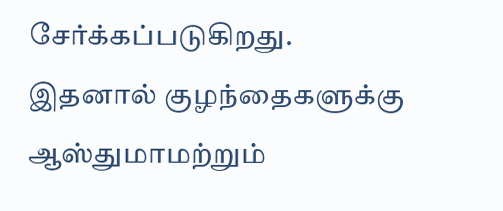சேர்க்கப்படுகிறது. இதனால் குழந்தைகளுக்கு ஆஸ்துமாமற்றும்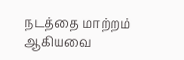நடத்தை மாற்றம் ஆகியவை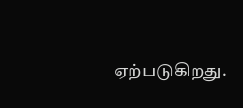ஏற்படுகிறது.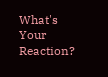What's Your Reaction?